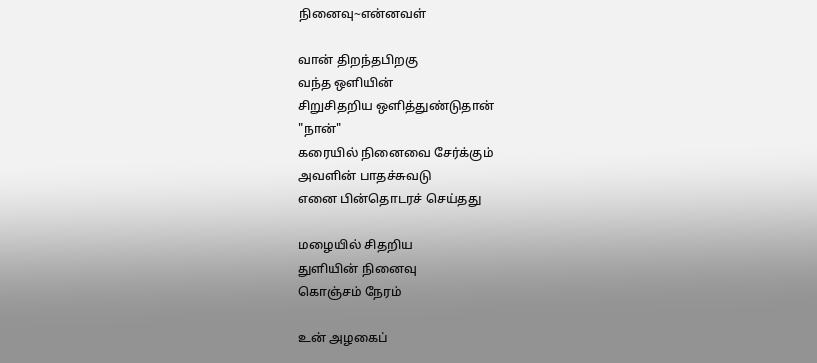நினைவு~என்னவள்

வான் திறந்தபிறகு
வந்த ஒளியின்
சிறுசிதறிய ஒளித்துண்டுதான்
"நான்"
கரையில் நினைவை சேர்க்கும்
அவளின் பாதச்சுவடு
எனை பின்தொடரச் செய்தது

மழையில் சிதறிய
துளியின் நினைவு
கொஞ்சம் நேரம்

உன் அழகைப்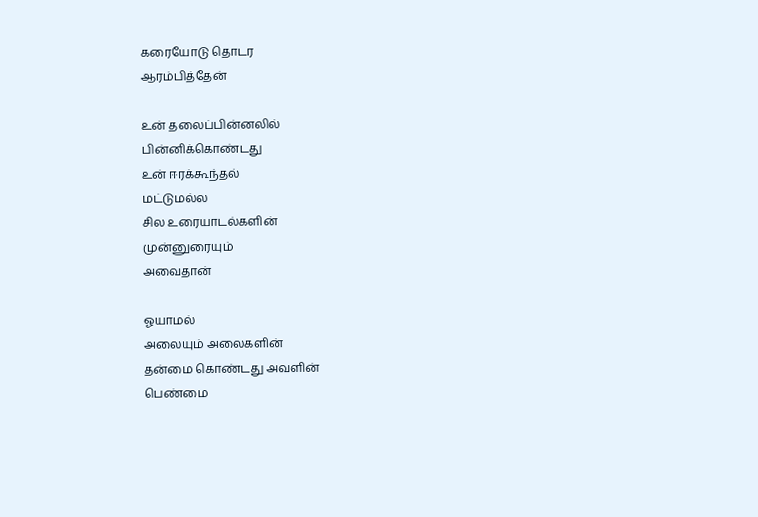கரையோடு தொடர
ஆரம்பித்தேன்

உன் தலைப்பின்னலில்
பின்னிக்கொண்டது
உன் ஈரக்கூந்தல்
மட்டுமல்ல
சில உரையாடல்களின்
முன்னுரையும்
அவைதான்

ஓயாமல்
அலையும் அலைகளின்
தன்மை கொண்டது அவளின்
பெண்மை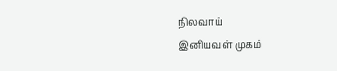நிலவாய்
இனியவள் முகம்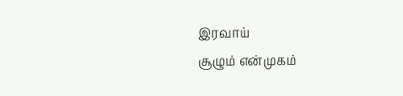இரவாய்
சூழும் என்முகம்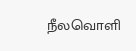நீலவொளி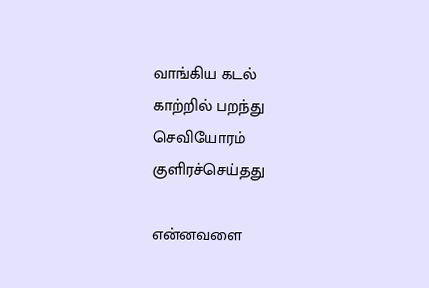வாங்கிய கடல்
காற்றில் பறந்து
செவியோரம்
குளிரச்செய்தது

என்னவளை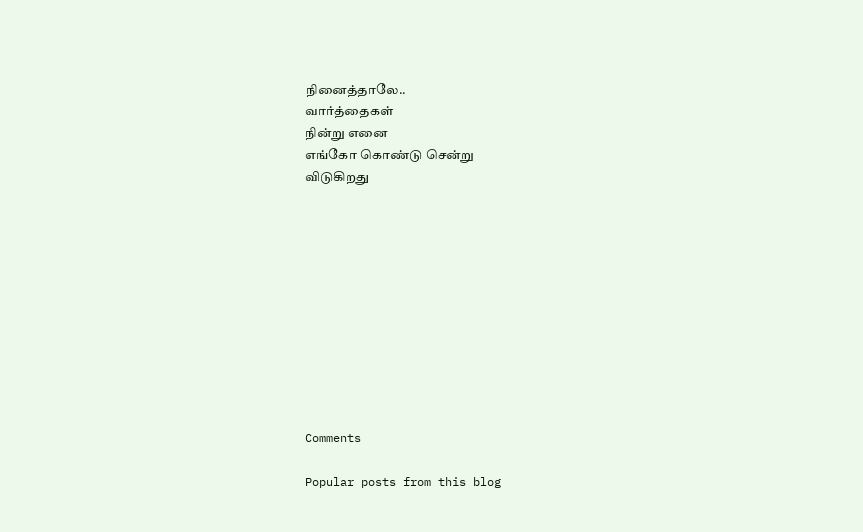நினைத்தாலே..
வார்த்தைகள்
நின்று எனை
எங்கோ கொண்டு சென்று
விடுகிறது











Comments

Popular posts from this blog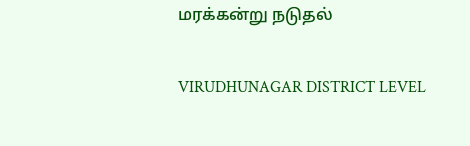மரக்கன்று நடுதல்

VIRUDHUNAGAR DISTRICT LEVEL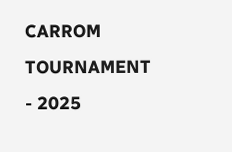CARROM TOURNAMENT - 2025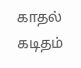காதல் கடிதம்